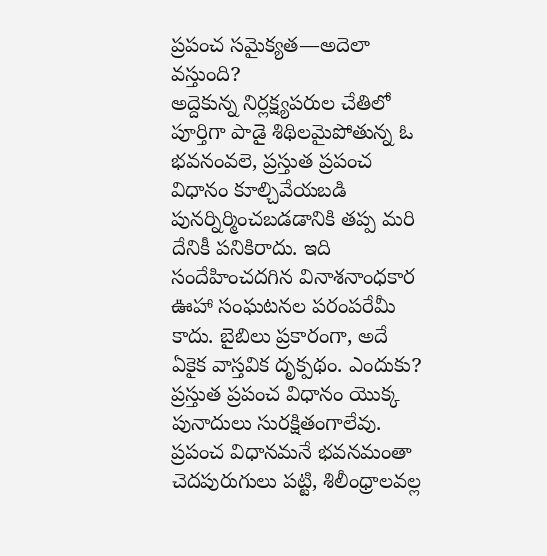ప్రపంచ సమైక్యత—అదెలా వస్తుంది?
అద్దెకున్న నిర్లక్ష్యపరుల చేతిలో పూర్తిగా పాడై శిథిలమైపోతున్న ఓ భవనంవలె, ప్రస్తుత ప్రపంచ విధానం కూల్చివేయబడి పునర్నిర్మించబడడానికి తప్ప మరి దేనికీ పనికిరాదు. ఇది సందేహించదగిన వినాశనాంధకార ఊహా సంఘటనల పరంపరేమీ కాదు. బైబిలు ప్రకారంగా, అదే ఏకైక వాస్తవిక దృక్పథం. ఎందుకు?
ప్రస్తుత ప్రపంచ విధానం యొక్క పునాదులు సురక్షితంగాలేవు. ప్రపంచ విధానమనే భవనమంతా చెదపురుగులు పట్టి, శిలీంధ్రాలవల్ల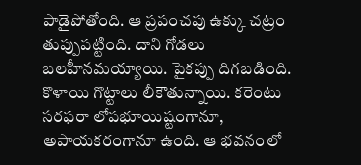పాడైపోతోంది. ఆ ప్రపంచపు ఉక్కు చట్రం తుప్పుపట్టింది. దాని గోడలు బలహీనమయ్యాయి. పైకప్పు దిగబడింది. కొళాయి గొట్టాలు లీకౌతున్నాయి. కరెంటు సరఫరా లోపభూయిష్టంగానూ, అపాయకరంగానూ ఉంది. ఆ భవనంలో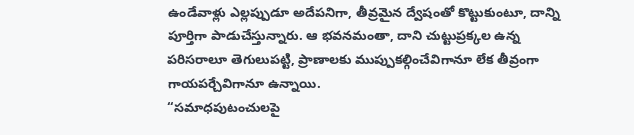ఉండేవాళ్లు ఎల్లప్పుడూ అదేపనిగా, తీవ్రమైన ద్వేషంతో కొట్టుకుంటూ, దాన్ని పూర్తిగా పాడుచేస్తున్నారు. ఆ భవనమంతా, దాని చుట్టుప్రక్కల ఉన్న పరిసరాలూ తెగులుపట్టి, ప్రాణాలకు ముప్పుకల్గించేవిగానూ లేక తీవ్రంగా గాయపర్చేవిగానూ ఉన్నాయి.
“సమాధపుటంచులపై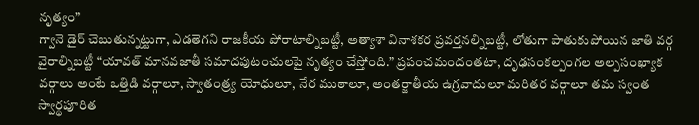నృత్యం”
గ్వానె డైర్ చెబుతున్నట్టుగా, ఎడతెగని రాజకీయ పోరాటాల్నిబట్టీ, అత్యాశా వినాశకర ప్రవర్తనల్నిబట్టీ, లోతుగా పాతుకుపోయిన జాతి వర్గ వైరాల్నిబట్టీ “యావత్ మానవజాతీ సమాదపుటంచులపై నృత్యం చేస్తోంది.” ప్రపంచమందంతటా, దృఢసంకల్పంగల అల్పసంఖ్యాక వర్గాలు అంటే ఒత్తిడి వర్గాలూ, స్వాతంత్ర్య యోధులూ, నేర ముఠాలూ, అంతర్జాతీయ ఉగ్రవాదులూ మరితర వర్గాలూ తమ స్వంత స్వార్థపూరిత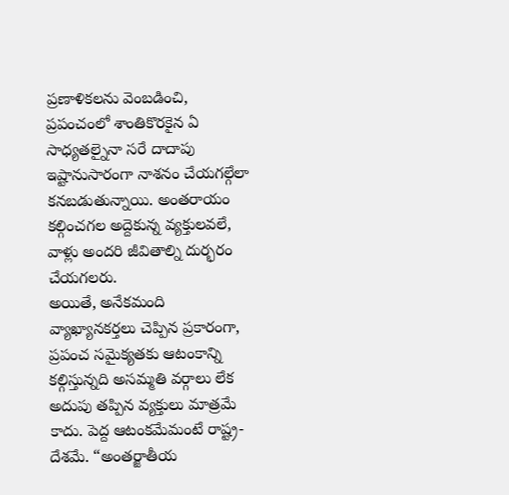ప్రణాళికలను వెంబడించి, ప్రపంచంలో శాంతికొరకైన ఏ సాధ్యతల్నైనా సరే దాదాపు ఇష్టానుసారంగా నాశనం చేయగల్గేలా కనబడుతున్నాయి. అంతరాయం కల్గించగల అద్దెకున్న వ్యక్తులవలే, వాళ్లు అందరి జీవితాల్ని దుర్భరం చేయగలరు.
అయితే, అనేకమంది వ్యాఖ్యానకర్తలు చెప్పిన ప్రకారంగా, ప్రపంచ సమైక్యతకు ఆటంకాన్ని కల్గిస్తున్నది అసమ్మతి వర్గాలు లేక అదుపు తప్పిన వ్యక్తులు మాత్రమే కాదు. పెద్ద ఆటంకమేమంటే రాష్ట్ర-దేశమే. “అంతర్జాతీయ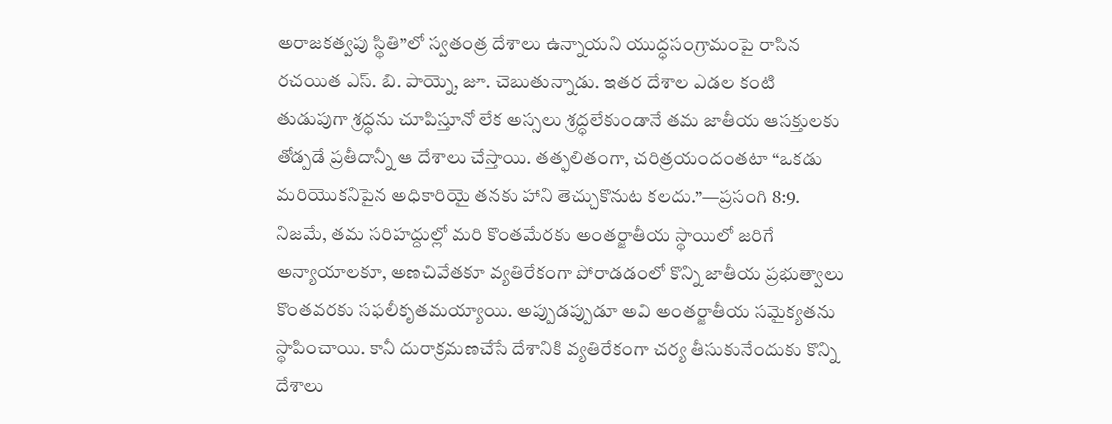అరాజకత్వపు స్థితి”లో స్వతంత్ర దేశాలు ఉన్నాయని యుద్ధసంగ్రామంపై రాసిన రచయిత ఎస్. బి. పాయ్నె, జూ. చెబుతున్నాడు. ఇతర దేశాల ఎడల కంటి తుడుపుగా శ్రద్ధను చూపిస్తూనో లేక అస్సలు శ్రద్ధలేకుండానే తమ జాతీయ ఆసక్తులకు తోడ్పడే ప్రతీదాన్నీ ఆ దేశాలు చేస్తాయి. తత్ఫలితంగా, చరిత్రయందంతటా “ఒకడు మరియొకనిపైన అధికారియై తనకు హాని తెచ్చుకొనుట కలదు.”—ప్రసంగి 8:9.
నిజమే, తమ సరిహద్దుల్లో మరి కొంతమేరకు అంతర్జాతీయ స్థాయిలో జరిగే అన్యాయాలకూ, అణచివేతకూ వ్యతిరేకంగా పోరాడడంలో కొన్ని జాతీయ ప్రభుత్వాలు కొంతవరకు సఫలీకృతమయ్యాయి. అప్పుడప్పుడూ అవి అంతర్జాతీయ సమైక్యతను స్థాపించాయి. కానీ దురాక్రమణచేసే దేశానికి వ్యతిరేకంగా చర్య తీసుకునేందుకు కొన్ని దేశాలు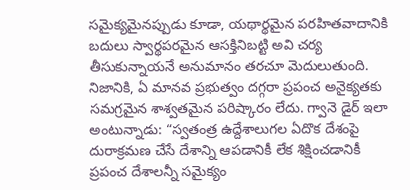సమైక్యమైనప్పుడు కూడా, యథార్థమైన పరహితవాదానికి బదులు స్వార్థపరమైన ఆసక్తినిబట్టి అవి చర్య తీసుకున్నాయనే అనుమానం తరచూ మెదులుతుంది. నిజానికి, ఏ మానవ ప్రభుత్వం దగ్గరా ప్రపంచ అనైక్యతకు సమగ్రమైన శాశ్వతమైన పరిష్కారం లేదు. గ్వానె డైర్ ఇలా అంటున్నాడు: “స్వతంత్ర ఉద్దేశాలుగల ఏదొక దేశంపై దురాక్రమణ చేసే దేశాన్ని ఆపడానికీ లేక శిక్షించడానికీ ప్రపంచ దేశాలన్నీ సమైక్యం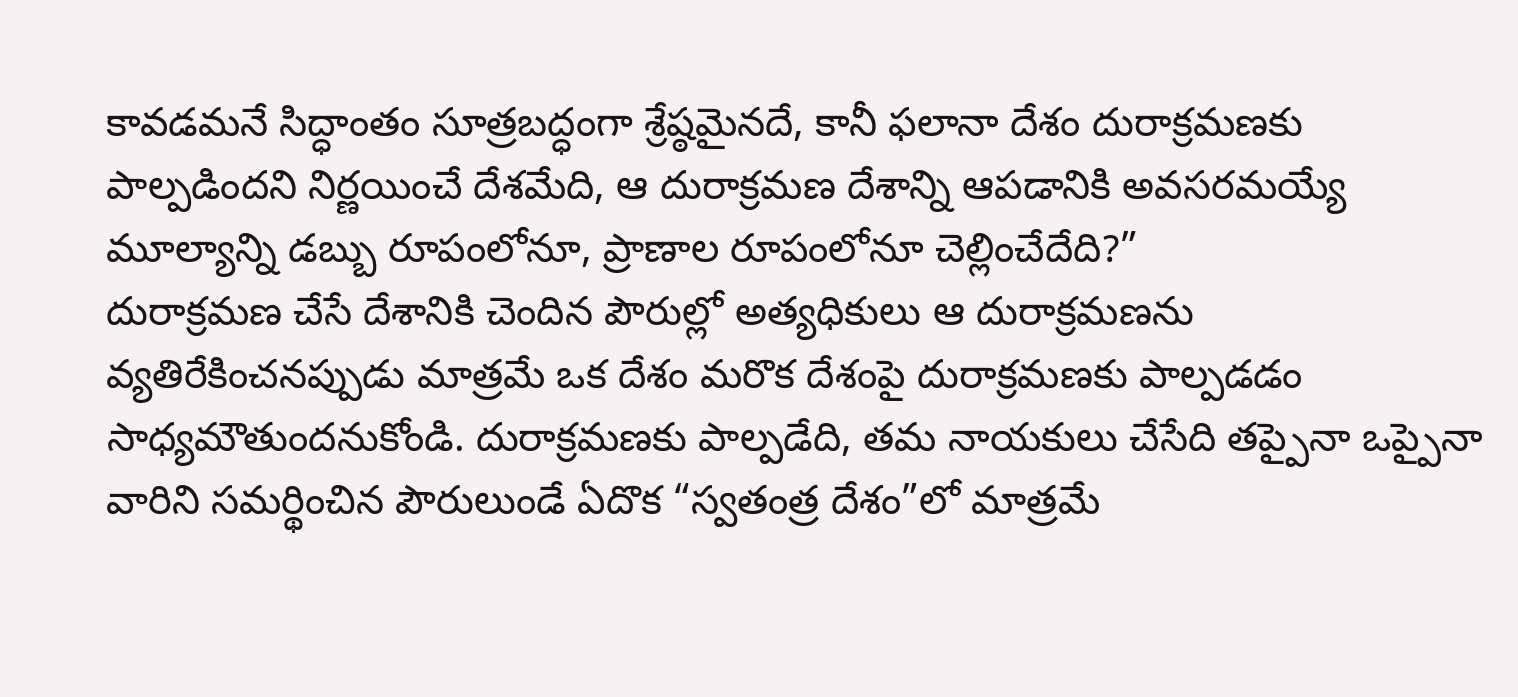కావడమనే సిద్ధాంతం సూత్రబద్ధంగా శ్రేష్ఠమైనదే, కానీ ఫలానా దేశం దురాక్రమణకు పాల్పడిందని నిర్ణయించే దేశమేది, ఆ దురాక్రమణ దేశాన్ని ఆపడానికి అవసరమయ్యే మూల్యాన్ని డబ్బు రూపంలోనూ, ప్రాణాల రూపంలోనూ చెల్లించేదేది?”
దురాక్రమణ చేసే దేశానికి చెందిన పౌరుల్లో అత్యధికులు ఆ దురాక్రమణను వ్యతిరేకించనప్పుడు మాత్రమే ఒక దేశం మరొక దేశంపై దురాక్రమణకు పాల్పడడం సాధ్యమౌతుందనుకోండి. దురాక్రమణకు పాల్పడేది, తమ నాయకులు చేసేది తప్పైనా ఒప్పైనా వారిని సమర్థించిన పౌరులుండే ఏదొక “స్వతంత్ర దేశం”లో మాత్రమే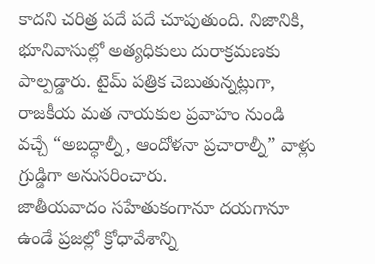కాదని చరిత్ర పదే పదే చూపుతుంది. నిజానికి, భూనివాసుల్లో అత్యధికులు దురాక్రమణకు పాల్పడ్డారు. టైమ్ పత్రిక చెబుతున్నట్లుగా, రాజకీయ మత నాయకుల ప్రవాహం నుండి వచ్చే “అబద్ధాల్నీ, ఆందోళనా ప్రచారాల్నీ” వాళ్లు గ్రుడ్డిగా అనుసరించారు.
జాతీయవాదం సహేతుకంగానూ దయగానూ ఉండే ప్రజల్లో క్రోధావేశాన్ని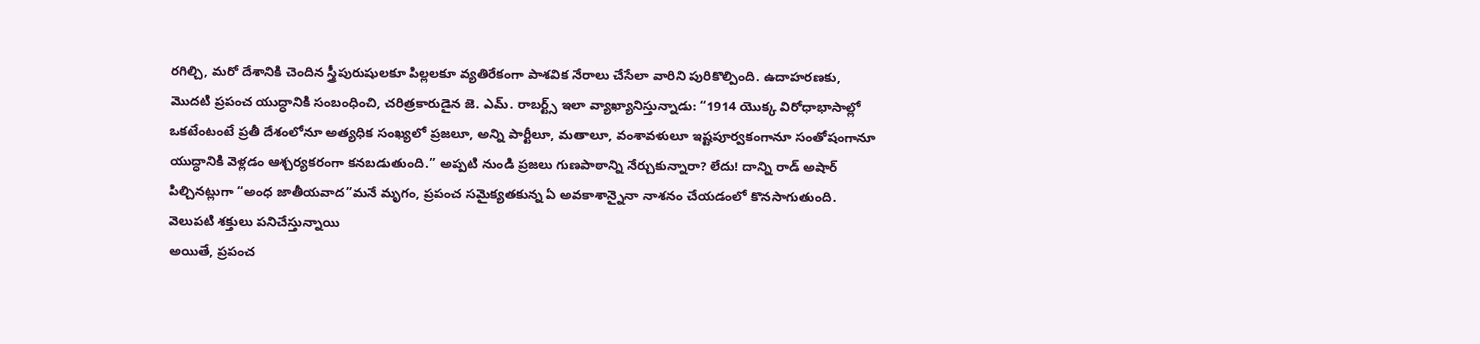రగిల్చి, మరో దేశానికి చెందిన స్త్రీపురుషులకూ పిల్లలకూ వ్యతిరేకంగా పాశవిక నేరాలు చేసేలా వారిని పురికొల్పింది. ఉదాహరణకు, మొదటి ప్రపంచ యుద్ధానికి సంబంధించి, చరిత్రకారుడైన జె. ఎమ్. రాబర్ట్స్ ఇలా వ్యాఖ్యానిస్తున్నాడు: “1914 యొక్క విరోధాభాసాల్లో ఒకటేంటంటే ప్రతీ దేశంలోనూ అత్యధిక సంఖ్యలో ప్రజలూ, అన్ని పార్టీలూ, మతాలూ, వంశావళులూ ఇష్టపూర్వకంగానూ సంతోషంగానూ యుద్ధానికి వెళ్లడం ఆశ్చర్యకరంగా కనబడుతుంది.” అప్పటి నుండి ప్రజలు గుణపాఠాన్ని నేర్చుకున్నారా? లేదు! దాన్ని రాడ్ అషార్ పిల్చినట్లుగా “అంధ జాతీయవాద”మనే మృగం, ప్రపంచ సమైక్యతకున్న ఏ అవకాశాన్నైనా నాశనం చేయడంలో కొనసాగుతుంది.
వెలుపటి శక్తులు పనిచేస్తున్నాయి
అయితే, ప్రపంచ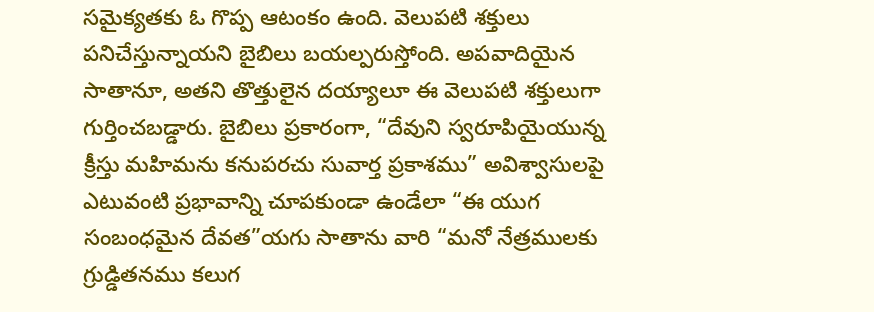సమైక్యతకు ఓ గొప్ప ఆటంకం ఉంది. వెలుపటి శక్తులు పనిచేస్తున్నాయని బైబిలు బయల్పరుస్తోంది. అపవాదియైన సాతానూ, అతని తొత్తులైన దయ్యాలూ ఈ వెలుపటి శక్తులుగా గుర్తించబడ్డారు. బైబిలు ప్రకారంగా, “దేవుని స్వరూపియైయున్న క్రీస్తు మహిమను కనుపరచు సువార్త ప్రకాశము” అవిశ్వాసులపై ఎటువంటి ప్రభావాన్ని చూపకుండా ఉండేలా “ఈ యుగ సంబంధమైన దేవత”యగు సాతాను వారి “మనో నేత్రములకు గ్రుడ్డితనము కలుగ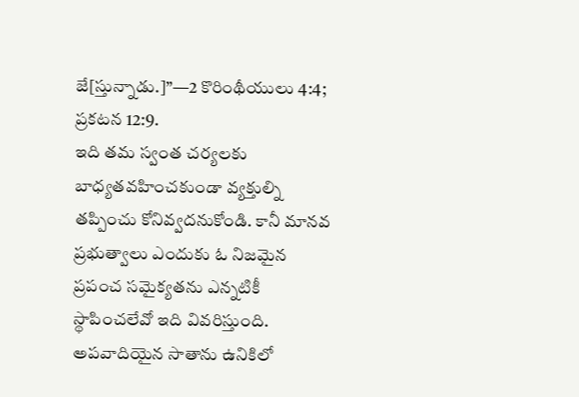జే[స్తున్నాడు.]”—2 కొరింథీయులు 4:4; ప్రకటన 12:9.
ఇది తమ స్వంత చర్యలకు బాధ్యతవహించకుండా వ్యక్తుల్ని తప్పించు కోనివ్వదనుకోండి. కానీ మానవ ప్రభుత్వాలు ఎందుకు ఓ నిజమైన ప్రపంచ సమైక్యతను ఎన్నటికీ స్థాపించలేవో ఇది వివరిస్తుంది. అపవాదియైన సాతాను ఉనికిలో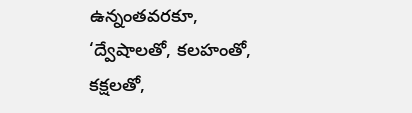ఉన్నంతవరకూ, ‘ద్వేషాలతో, కలహంతో, కక్షలతో,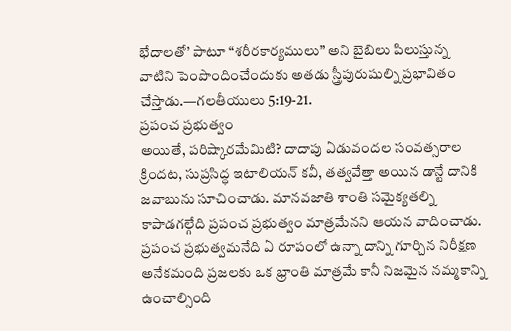భేదాలతో’ పాటూ “శరీరకార్యములు” అని బైబిలు పిలుస్తున్న వాటిని పెంపొందించేందుకు అతడు స్త్రీపురుషుల్ని ప్రభావితం చేస్తాడు.—గలతీయులు 5:19-21.
ప్రపంచ ప్రభుత్వం
అయితే, పరిష్కారమేమిటి? దాదాపు ఏడువందల సంవత్సరాల క్రిందట, సుప్రసిద్ధ ఇటాలియన్ కవీ, తత్వవేత్తా అయిన డాన్టే దానికి జవాబును సూచించాడు. మానవజాతి శాంతి సమైక్యతల్ని కాపాడగల్గేది ప్రపంచ ప్రభుత్వం మాత్రమేనని ఆయన వాదించాడు. ప్రపంచ ప్రభుత్వమనేది ఏ రూపంలో ఉన్నా దాన్ని గూర్చిన నిరీక్షణ అనేకమంది ప్రజలకు ఒక భ్రాంతి మాత్రమే కానీ నిజమైన నమ్మకాన్ని ఉంచాల్సింది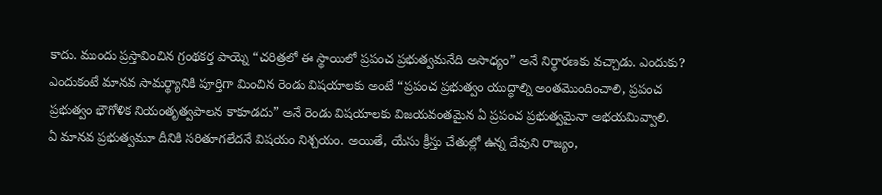కాదు. ముందు ప్రస్తావించిన గ్రంథకర్త పాయ్నె “చరిత్రలో ఈ స్థాయిలో ప్రపంచ ప్రభుత్వమనేది అసాధ్యం” అనే నిర్థారణకు వచ్చాడు. ఎందుకు? ఎందుకంటే మానవ సామర్థ్యానికి పూర్తిగా మించిన రెండు విషయాలకు అంటే “ప్రపంచ ప్రభుత్వం యుద్ధాల్ని అంతమొందించాలి, ప్రపంచ ప్రభుత్వం భౌగోళిక నియంతృత్వపాలన కాకూడదు” అనే రెండు విషయాలకు విజయవంతమైన ఏ ప్రపంచ ప్రభుత్వమైనా అభయమివ్వాలి.
ఏ మానవ ప్రభుత్వమూ దీనికి సరితూగలేదనే విషయం నిశ్చయం. అయితే, యేసు క్రీస్తు చేతుల్లో ఉన్న దేవుని రాజ్యం,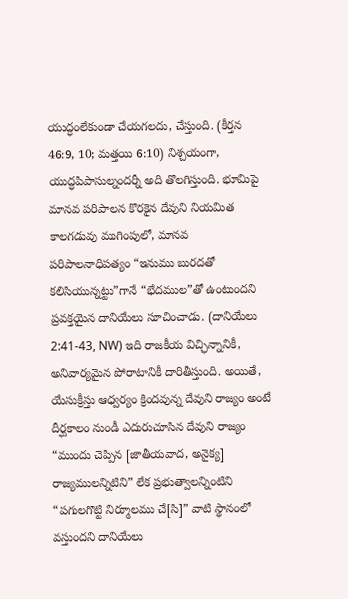యుద్ధంలేకుండా చేయగలదు, చేస్తుంది. (కీర్తన 46:9, 10; మత్తయి 6:10) నిశ్చయంగా, యుద్ధపిపాసుల్నందర్నీ అది తొలగిస్తుంది. భూమిపై మానవ పరిపాలన కొరకైన దేవుని నియమిత కాలగడువు ముగింపులో, మానవ పరిపాలనాధిపత్యం “ఇనుము బురదతో కలిసియున్నట్టు”గానే “భేదముల”తో ఉంటుందని ప్రవక్తయైన దానియేలు సూచించాడు. (దానియేలు 2:41-43, NW) ఇది రాజకీయ విచ్ఛిన్నానికీ, అనివార్యమైన పోరాటానికీ దారితీస్తుంది. అయితే, యేసుక్రీస్తు ఆధ్వర్యం క్రిందవున్న దేవుని రాజ్యం అంటే దీర్ఘకాలం నుండీ ఎదురుచూసిన దేవుని రాజ్యం “ముందు చెప్పిన [జాతీయవాద, అనైక్య] రాజ్యములన్నిటిని” లేక ప్రభుత్వాలన్నింటిని “పగులగొట్టి నిర్మూలము చే[సి]” వాటి స్థానంలో వస్తుందని దానియేలు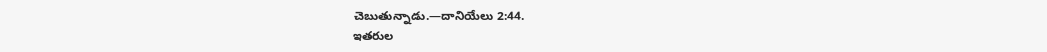చెబుతున్నాడు.—దానియేలు 2:44.
ఇతరుల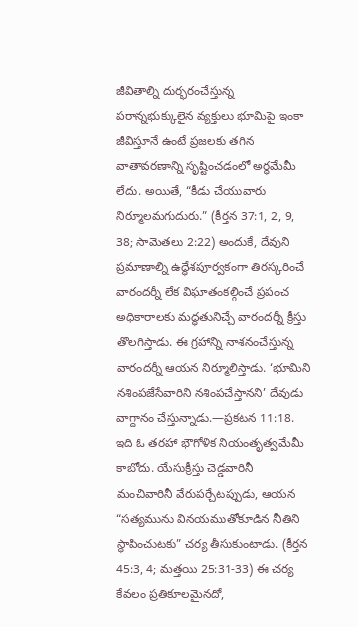జీవితాల్ని దుర్భరంచేస్తున్న పరాన్నభుక్కులైన వ్యక్తులు భూమిపై ఇంకా జీవిస్తూనే ఉంటే ప్రజలకు తగిన వాతావరణాన్ని సృష్టించడంలో అర్థమేమీ లేదు. అయితే, “కీడు చేయువారు నిర్మూలమగుదురు.” (కీర్తన 37:1, 2, 9, 38; సామెతలు 2:22) అందుకే, దేవుని ప్రమాణాల్ని ఉద్ధేశపూర్వకంగా తిరస్కరించే వారందర్నీ లేక విఘాతంకల్గించే ప్రపంచ అధికారాలకు మద్ధతునిచ్చే వారందర్నీ క్రీస్తు తొలగిస్తాడు. ఈ గ్రహాన్ని నాశనంచేస్తున్న వారందర్నీ ఆయన నిర్మూలిస్తాడు. ‘భూమిని నశింపజేసేవారిని నశింపచేస్తానని’ దేవుడు వాగ్దానం చేస్తున్నాడు.—ప్రకటన 11:18.
ఇది ఓ తరహా భౌగోళిక నియంతృత్వమేమీ కాబోదు. యేసుక్రీస్తు చెడ్డవారినీ మంచివారినీ వేరుపర్చేటప్పుడు, ఆయన “సత్యమును వినయముతోకూడిన నీతిని స్థాపించుటకు” చర్య తీసుకుంటాడు. (కీర్తన 45:3, 4; మత్తయి 25:31-33) ఈ చర్య కేవలం ప్రతికూలమైనదో,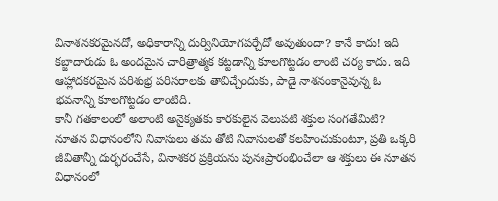వినాశనకరమైనదో, అధికారాన్ని దుర్వినియోగపర్చేదో అవుతుందా? కానే కాదు! ఇది కబ్జాదారుడు ఓ అందమైన చారిత్రాత్మక కట్టడాన్ని కూలగొట్టడం లాంటి చర్య కాదు. ఇది ఆహ్లాదకరమైన పరిశుభ్ర పరిసరాలకు తావిచ్చేందుకు, పాడై నాశనంకానైవున్న ఓ భవనాన్ని కూలగొట్టడం లాంటిది.
కానీ గతకాలంలో అలాంటి అనైక్యతకు కారకులైన వెలుపటి శక్తుల సంగతేమిటి? నూతన విధానంలోని నివాసులు తమ తోటి నివాసులతో కలహించుకుంటూ, ప్రతి ఒక్కరి జీవితాన్నీ దుర్భరంచేసే, వినాశకర ప్రక్రియను పునఃప్రారంభించేలా ఆ శక్తులు ఈ నూతన విధానంలో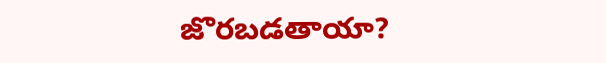జొరబడతాయా?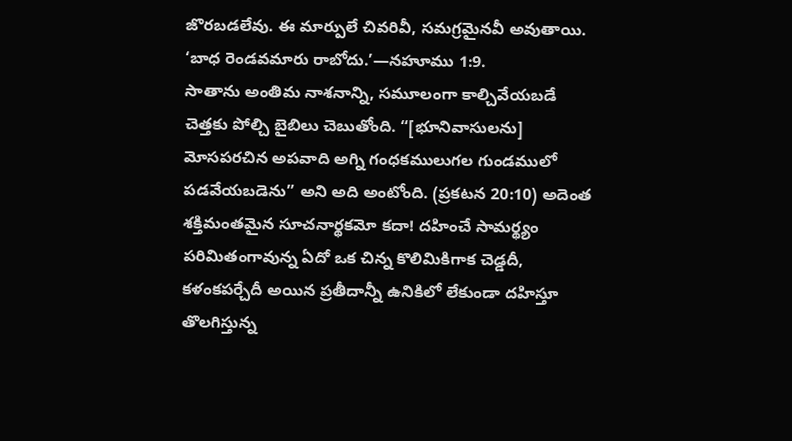జొరబడలేవు. ఈ మార్పులే చివరివీ, సమగ్రమైనవీ అవుతాయి. ‘బాధ రెండవమారు రాబోదు.’—నహూము 1:9.
సాతాను అంతిమ నాశనాన్ని, సమూలంగా కాల్చివేయబడే చెత్తకు పోల్చి బైబిలు చెబుతోంది. “[భూనివాసులను] మోసపరచిన అపవాది అగ్ని గంధకములుగల గుండములో పడవేయబడెను” అని అది అంటోంది. (ప్రకటన 20:10) అదెంత శక్తిమంతమైన సూచనార్థకమో కదా! దహించే సామర్థ్యం పరిమితంగావున్న ఏదో ఒక చిన్న కొలిమికిగాక చెడ్డదీ, కళంకపర్చేదీ అయిన ప్రతీదాన్నీ ఉనికిలో లేకుండా దహిస్తూ తొలగిస్తున్న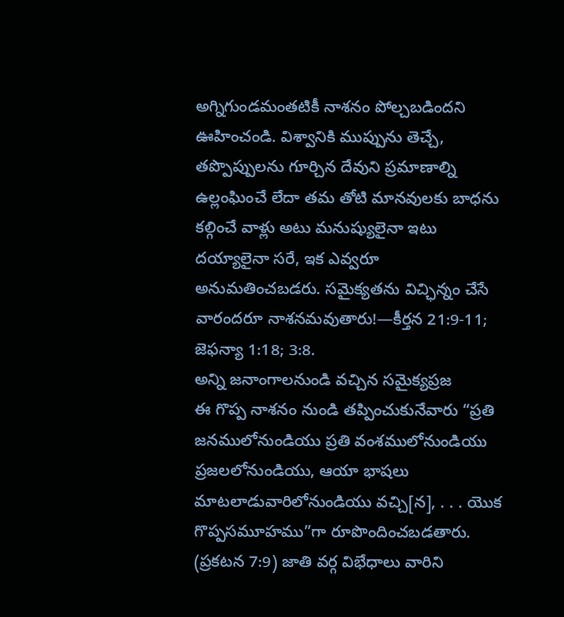అగ్నిగుండమంతటికీ నాశనం పోల్చబడిందని ఊహించండి. విశ్వానికి ముప్పును తెచ్చే, తప్పొప్పులను గూర్చిన దేవుని ప్రమాణాల్ని ఉల్లంఘించే లేదా తమ తోటి మానవులకు బాధను కల్గించే వాళ్లు అటు మనుష్యులైనా ఇటు దయ్యాలైనా సరే, ఇక ఎవ్వరూ అనుమతించబడరు. సమైక్యతను విచ్ఛిన్నం చేసే వారందరూ నాశనమవుతారు!—కీర్తన 21:9-11; జెఫన్యా 1:18; 3:8.
అన్ని జనాంగాలనుండి వచ్చిన సమైక్యప్రజ
ఈ గొప్ప నాశనం నుండి తప్పించుకునేవారు “ప్రతి జనములోనుండియు ప్రతి వంశములోనుండియు ప్రజలలోనుండియు, ఆయా భాషలు మాటలాడువారిలోనుండియు వచ్చి[న], . . . యొక గొప్పసమూహము”గా రూపొందించబడతారు. (ప్రకటన 7:9) జాతి వర్గ విభేధాలు వారిని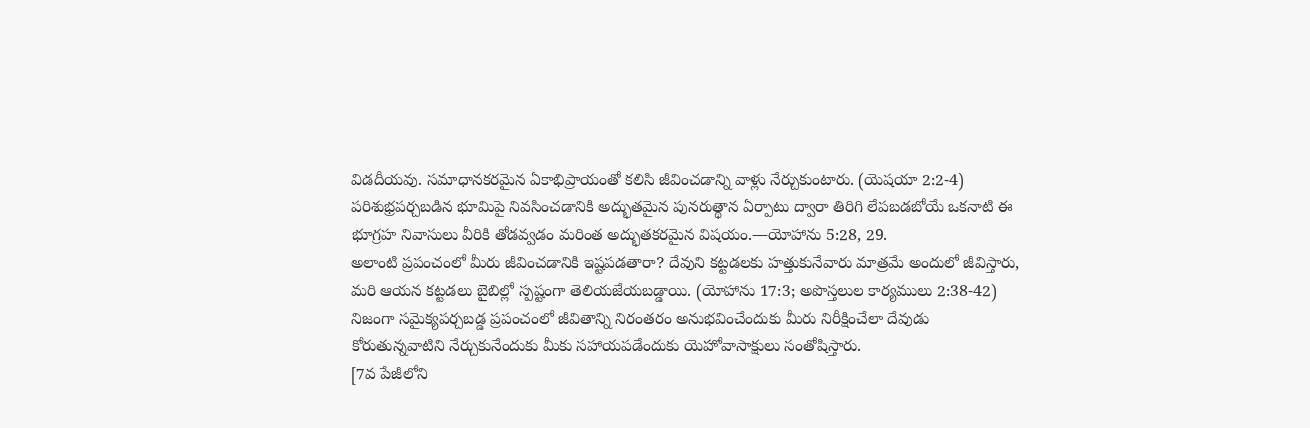విడదీయవు. సమాధానకరమైన ఏకాభిప్రాయంతో కలిసి జీవించడాన్ని వాళ్లు నేర్చుకుంటారు. (యెషయా 2:2-4) పరిశుభ్రపర్చబడిన భూమిపై నివసించడానికి అద్భుతమైన పునరుత్థాన ఏర్పాటు ద్వారా తిరిగి లేపబడబోయే ఒకనాటి ఈ భూగ్రహ నివాసులు వీరికి తోడవ్వడం మరింత అద్భుతకరమైన విషయం.—యోహాను 5:28, 29.
అలాంటి ప్రపంచంలో మీరు జీవించడానికి ఇష్టపడతారా? దేవుని కట్టడలకు హత్తుకునేవారు మాత్రమే అందులో జీవిస్తారు, మరి ఆయన కట్టడలు బైబిల్లో స్పష్టంగా తెలియజేయబడ్డాయి. (యోహాను 17:3; అపొస్తలుల కార్యములు 2:38-42) నిజంగా సమైక్యపర్చబడ్డ ప్రపంచంలో జీవితాన్ని నిరంతరం అనుభవించేందుకు మీరు నిరీక్షించేలా దేవుడు కోరుతున్నవాటిని నేర్చుకునేందుకు మీకు సహాయపడేందుకు యెహోవాసాక్షులు సంతోషిస్తారు.
[7వ పేజీలోని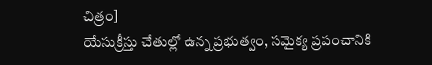చిత్రం]
యేసుక్రీస్తు చేతుల్లో ఉన్న ప్రభుత్వం, సమైక్య ప్రపంచానికి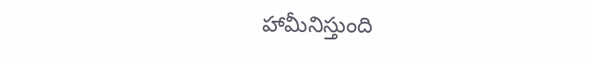హామీనిస్తుంది